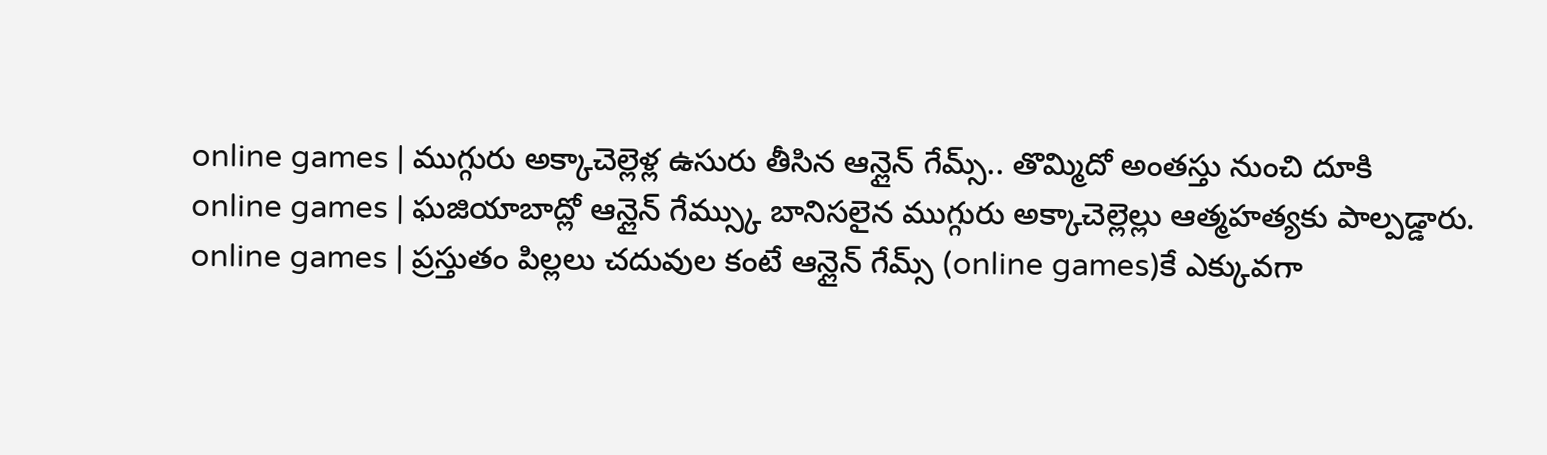online games | ముగ్గురు అక్కాచెల్లెళ్ల ఉసురు తీసిన ఆన్లైన్ గేమ్స్.. తొమ్మిదో అంతస్తు నుంచి దూకి
online games | ఘజియాబాద్లో ఆన్లైన్ గేమ్స్కు బానిసలైన ముగ్గురు అక్కాచెల్లెల్లు ఆత్మహత్యకు పాల్పడ్డారు.
online games | ప్రస్తుతం పిల్లలు చదువుల కంటే ఆన్లైన్ గేమ్స్ (online games)కే ఎక్కువగా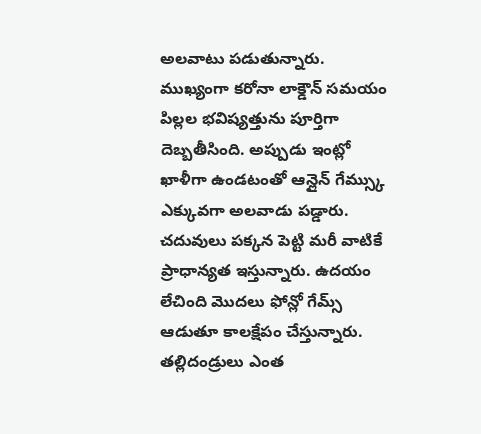అలవాటు పడుతున్నారు. ముఖ్యంగా కరోనా లాక్డౌన్ సమయం పిల్లల భవిష్యత్తును పూర్తిగా దెబ్బతీసింది. అప్పుడు ఇంట్లో ఖాళీగా ఉండటంతో ఆన్లైన్ గేమ్స్కు ఎక్కువగా అలవాడు పడ్డారు. చదువులు పక్కన పెట్టి మరీ వాటికే ప్రాధాన్యత ఇస్తున్నారు. ఉదయం లేచింది మొదలు ఫోన్లో గేమ్స్ ఆడుతూ కాలక్షేపం చేస్తున్నారు. తల్లిదండ్రులు ఎంత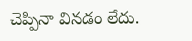చెప్పినా వినడం లేదు.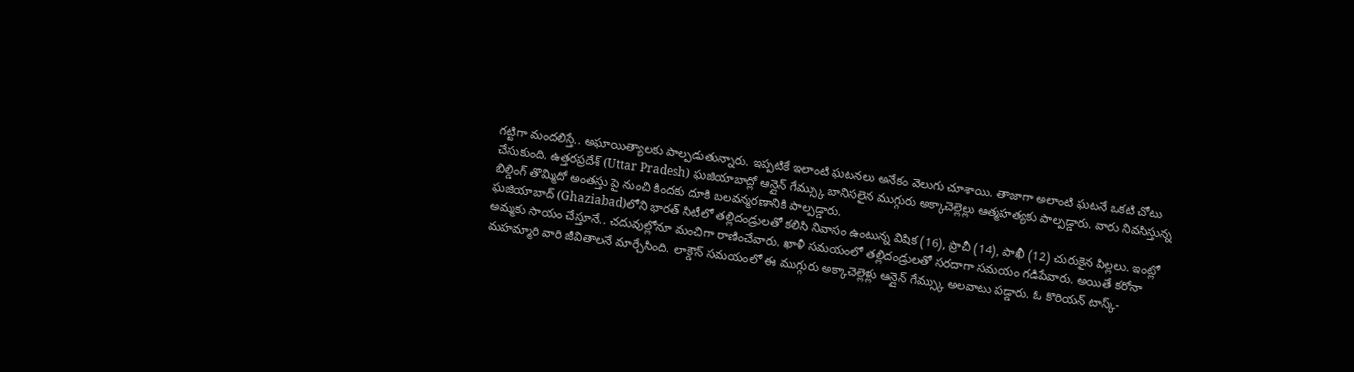గట్టిగా మందలిస్తే.. అఘాయిత్యాలకు పాల్పడుతున్నారు. ఇప్పటికే ఇలాంటి ఘటనలు అనేకం వెలుగు చూశాయి. తాజాగా అలాంటి ఘటనే ఒకటి చోటు చేసుకుంది. ఉత్తరప్రదేశ్ (Uttar Pradesh) ఘజియాబాద్లో ఆన్లైన్ గేమ్స్కు బానిసలైన ముగ్గురు అక్కాచెల్లెల్లు ఆత్మహత్యకు పాల్పడ్డారు. వారు నివసిస్తున్న బిల్డింగ్ తొమ్మిదో అంతస్తు పై నుంచి కిందకు దూకి బలవన్మరణానికి పాల్పడ్డారు.
ఘజియాబాద్ (Ghaziabad)లోని భారత్ సిటీలో తల్లిదండ్రులతో కలిసి నివాసం ఉంటున్న విషిక (16), ప్రాచీ (14), పాఖీ (12) చురుకైన పిల్లలు. ఇంట్లో అమ్మకు సాయం చేస్తూనే.. చదువుల్లోనూ మంచిగా రాణించేవారు. ఖాళీ సమయంలో తల్లిదండ్రులతో సరదాగా సమయం గడిపేవారు. అయితే కరోనా మహమ్మారి వారి జీవితాలనే మార్చేసింది. లాక్డౌన్ సమయంలో ఈ ముగ్గురు అక్కాచెల్లెళ్లు ఆన్లైన్ గేమ్స్కు అలవాటు పడ్డారు. ఓ కొరియన్ టాస్క్-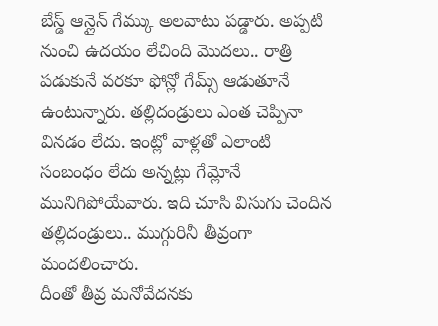బేస్డ్ ఆన్లైన్ గేమ్కు అలవాటు పడ్డారు. అప్పటి నుంచి ఉదయం లేచింది మొదలు.. రాత్రి పడుకునే వరకూ ఫోన్లో గేమ్స్ ఆడుతూనే ఉంటున్నారు. తల్లిదండ్రులు ఎంత చెప్పినా వినడం లేదు. ఇంట్లో వాళ్లతో ఎలాంటి సంబంధం లేదు అన్నట్లు గేమ్లోనే మునిగిపోయేవారు. ఇది చూసి విసుగు చెందిన తల్లిదండ్రులు.. ముగ్గురినీ తీవ్రంగా మందలించారు.
దీంతో తీవ్ర మనోవేదనకు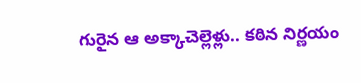గురైన ఆ అక్కాచెల్లెళ్లు.. కఠిన నిర్ణయం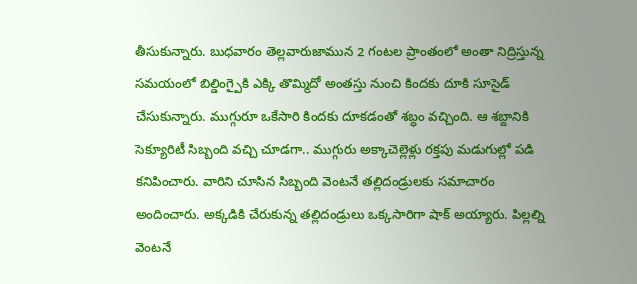తీసుకున్నారు. బుధవారం తెల్లవారుజామున 2 గంటల ప్రాంతంలో అంతా నిద్రిస్తున్న సమయంలో బిల్డింగ్పైకి ఎక్కి తొమ్మిదో అంతస్తు నుంచి కిందకు దూకి సూసైడ్ చేసుకున్నారు. ముగ్గురూ ఒకేసారి కిందకు దూకడంతో శబ్ధం వచ్చింది. ఆ శబ్దానికి సెక్యూరిటీ సిబ్బంది వచ్చి చూడగా.. ముగ్గురు అక్కాచెల్లెళ్లు రక్తపు మడుగుల్లో పడి కనిపించారు. వారిని చూసిన సిబ్బంది వెంటనే తల్లిదండ్రులకు సమాచారం అందించారు. అక్కడికి చేరుకున్న తల్లిదండ్రులు ఒక్కసారిగా షాక్ అయ్యారు. పిల్లల్ని వెంటనే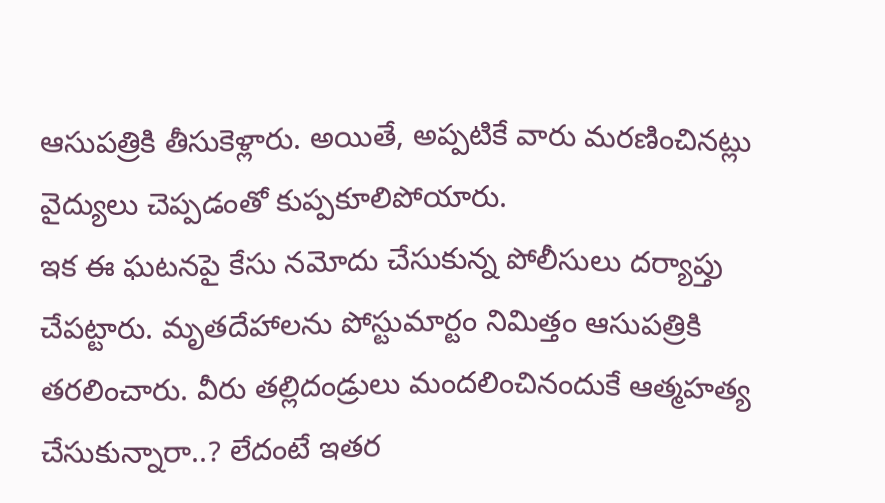ఆసుపత్రికి తీసుకెళ్లారు. అయితే, అప్పటికే వారు మరణించినట్లు వైద్యులు చెప్పడంతో కుప్పకూలిపోయారు.
ఇక ఈ ఘటనపై కేసు నమోదు చేసుకున్న పోలీసులు దర్యాప్తు చేపట్టారు. మృతదేహాలను పోస్టుమార్టం నిమిత్తం ఆసుపత్రికి తరలించారు. వీరు తల్లిదండ్రులు మందలించినందుకే ఆత్మహత్య చేసుకున్నారా..? లేదంటే ఇతర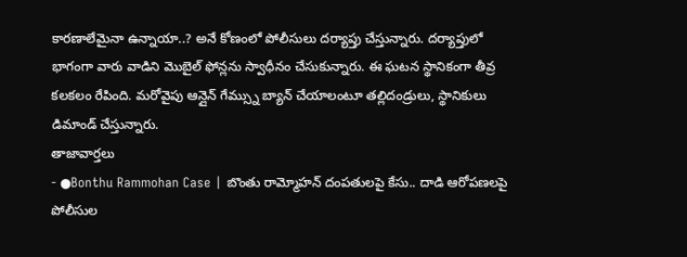కారణాలేమైనా ఉన్నాయా..? అనే కోణంలో పోలీసులు దర్యాప్తు చేస్తున్నారు. దర్యాప్తులో భాగంగా వారు వాడిని మొబైల్ ఫోన్లను స్వాధీనం చేసుకున్నారు. ఈ ఘటన స్థానికంగా తీవ్ర కలకలం రేపింది. మరోవైపు ఆన్లైన్ గేమ్స్ను బ్యాన్ చేయాలంటూ తల్లిదండ్రులు, స్థానికులు డిమాండ్ చేస్తున్నారు.
తాజావార్తలు
- ●Bonthu Rammohan Case | బొంతు రామ్మోహన్ దంపతులపై కేసు.. దాడి ఆరోపణలపై పోలీసుల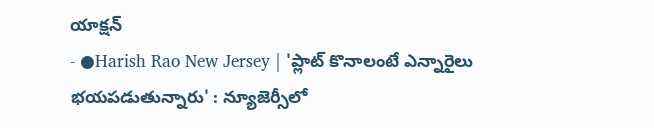యాక్షన్
- ●Harish Rao New Jersey | 'ప్లాట్ కొనాలంటే ఎన్నారైలు భయపడుతున్నారు' : న్యూజెర్సీలో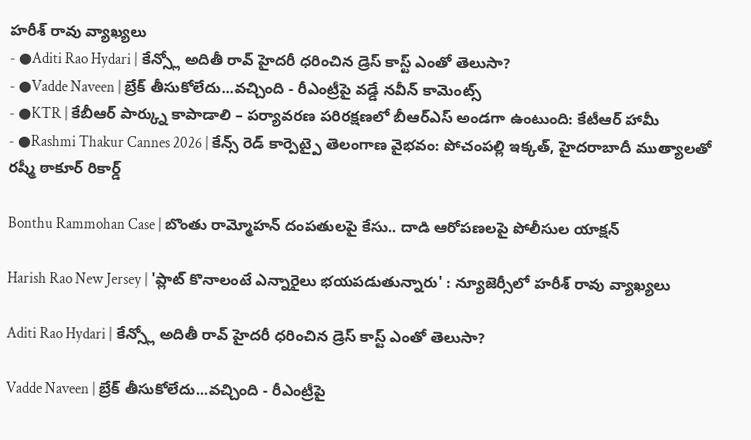హరీశ్ రావు వ్యాఖ్యలు
- ●Aditi Rao Hydari | కేన్స్లో అదితీ రావ్ హైదరీ ధరించిన డ్రెస్ కాస్ట్ ఎంతో తెలుసా?
- ●Vadde Naveen | బ్రేక్ తీసుకోలేదు...వచ్చింది - రీఎంట్రీపై వడ్డే నవీన్ కామెంట్స్
- ●KTR | కేబీఆర్ పార్క్ను కాపాడాలి – పర్యావరణ పరిరక్షణలో బీఆర్ఎస్ అండగా ఉంటుంది: కేటీఆర్ హామీ
- ●Rashmi Thakur Cannes 2026 | కేన్స్ రెడ్ కార్పెట్పై తెలంగాణ వైభవం: పోచంపల్లి ఇక్కత్, హైదరాబాదీ ముత్యాలతో రష్మీ ఠాకూర్ రికార్డ్

Bonthu Rammohan Case | బొంతు రామ్మోహన్ దంపతులపై కేసు.. దాడి ఆరోపణలపై పోలీసుల యాక్షన్

Harish Rao New Jersey | 'ప్లాట్ కొనాలంటే ఎన్నారైలు భయపడుతున్నారు' : న్యూజెర్సీలో హరీశ్ రావు వ్యాఖ్యలు

Aditi Rao Hydari | కేన్స్లో అదితీ రావ్ హైదరీ ధరించిన డ్రెస్ కాస్ట్ ఎంతో తెలుసా?

Vadde Naveen | బ్రేక్ తీసుకోలేదు...వచ్చింది - రీఎంట్రీపై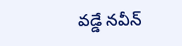వడ్డే నవీన్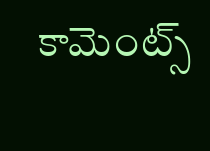కామెంట్స్